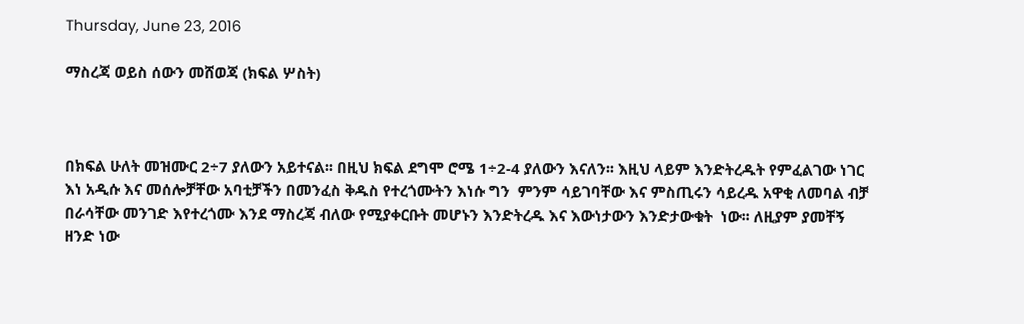Thursday, June 23, 2016

ማስረጃ ወይስ ሰውን መሸወጃ (ክፍል ሦስት)



በክፍል ሁለት መዝሙር 2÷7 ያለውን አይተናል፡፡ በዚህ ክፍል ደግሞ ሮሜ 1÷2-4 ያለውን እናለን፡፡ እዚህ ላይም እንድትረዱት የምፈልገው ነገር እነ አዲሱ እና መሰሎቻቸው አባቲቻችን በመንፈስ ቅዱስ የተረጎሙትን እነሱ ግን  ምንም ሳይገባቸው እና ምስጢሩን ሳይረዱ አዋቂ ለመባል ብቻ በራሳቸው መንገድ እየተረጎሙ እንደ ማስረጃ ብለው የሚያቀርቡት መሆኑን እንድትረዱ እና እውነታውን እንድታውቁት  ነው፡፡ ለዚያም ያመቸኝ ዘንድ ነው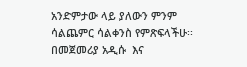አንድምታው ላይ ያለውን ምንም ሳልጨምር ሳልቀንስ የምጽፍላችሁ፡፡
በመጀመሪያ አዲሱ  እና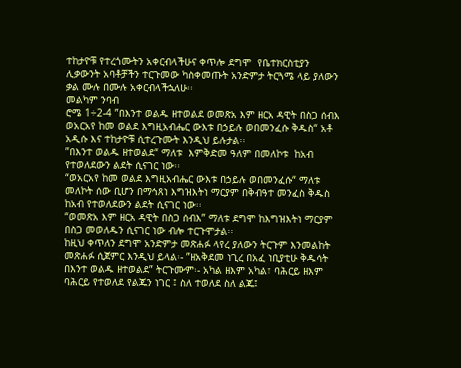ተከታዮቹ የተረጎሙትን አቀርብላችሁና ቀጥሎ ደግሞ  የቤተክርስቲያን ሊቃውንት አባቶቻችን ተርጉመው ካስቀመጡት አንድምታ ትርጓሜ ላይ ያለውን ቃል ሙሉ በሙሉ አቀርብላችኋለሁ፡፡
መልካም ንባብ
ሮሜ 1÷2-4 ”በእንተ ወልዱ ዘተወልደ ወመጽአ እም ዘርአ ዳዊት በስጋ ሰብእ ወአርአየ ከመ ወልደ እግዚአብሔር ውእቱ በኃይሉ ወበመንፈሱ ቅዱስ“ አቶ አዲሱ እና ተከታዮቹ ሲተረጉሙት እንዲህ ይሉታል፡፡
”በእንተ ወልዱ ዘተወልደ“ ማለቱ  እምቅድመ ዓለም በመለኮቱ  ከአብ የተወለደውን ልደት ሲናገር ነው፡፡
“ወአርአየ ከመ ወልደ እግዚአብሔር ውእቱ በኃይሉ ወበመንፈሱ“ ማለቱ መለኮት ሰው ቢሆን በማኅጸነ እግዝእትነ ማርያም በቅብዓተ መንፈስ ቅዱስ ከአብ የተወለደውን ልደት ሲናገር ነው፡፡
“ወመጽአ እም ዘርአ ዳዊት በስጋ ሰብእ” ማለቱ ደግሞ ከእግዝእትነ ማርያም በስጋ መወለዱን ሲናገር ነው ብሎ ተርጉሞታል፡፡
ከዚህ ቀጥለን ደግሞ አንድምታ መጽሐፉ ላየረ ያለውን ትርጉም እንመልከት
መጽሐፉ ሲጀምር እንዲህ ይላል፡- ”ዘአቅደመ ነጊረ በአፈ ነቢያቲሁ ቅዱሳት በእንተ ወልዱ ዘተወልደ” ትርጉሙም፡- አካል ዘእም አካል፣ ባሕርይ ዘእም ባሕርይ የተወለደ የልጁን ነገር ፤ ስለ ተወለደ ስለ ልጁ፤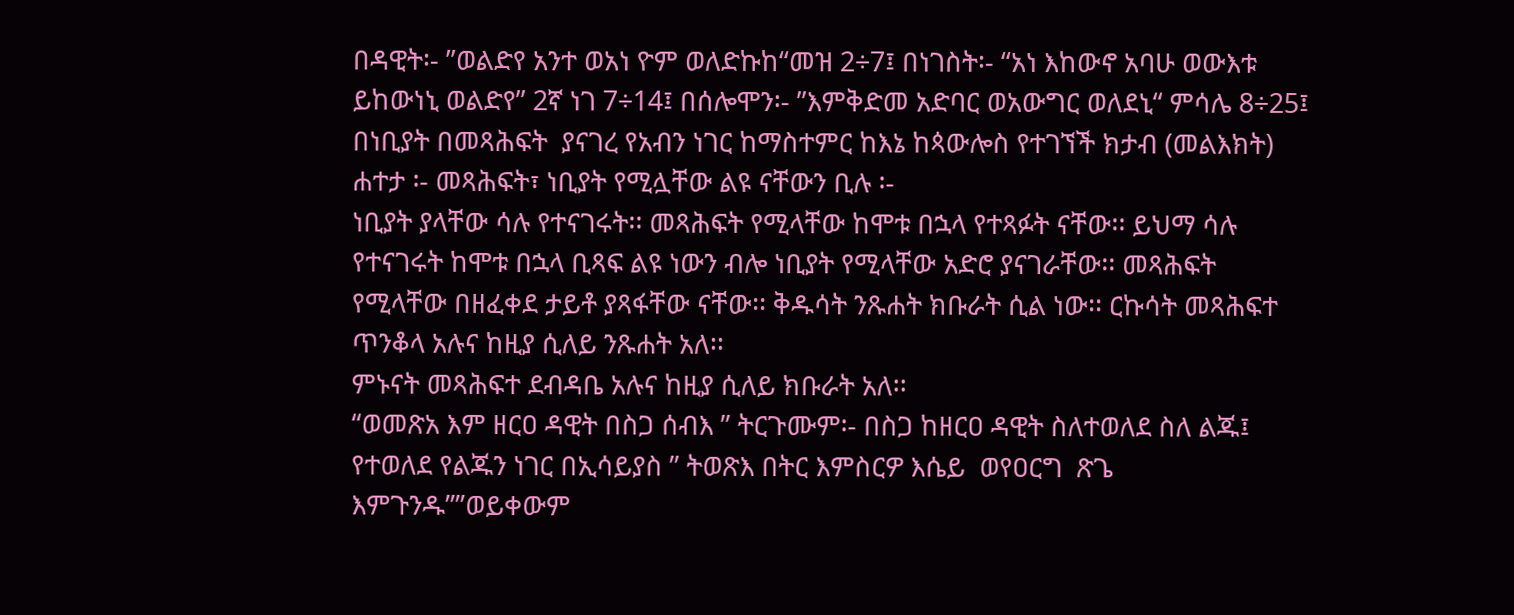በዳዊት፡- ”ወልድየ አንተ ወአነ ዮም ወለድኩከ“መዝ 2÷7፤ በነገስት፡- “አነ እከውኖ አባሁ ወውእቱ ይከውነኒ ወልድየ” 2ኛ ነገ 7÷14፤ በሰሎሞን፡- ”እምቅድመ አድባር ወአውግር ወለደኒ“ ምሳሌ 8÷25፤ በነቢያት በመጻሕፍት  ያናገረ የአብን ነገር ከማስተምር ከእኔ ከጳውሎስ የተገኘች ክታብ (መልእክት)
ሐተታ ፡- መጻሕፍት፣ ነቢያት የሚሏቸው ልዩ ናቸውን ቢሉ ፡-
ነቢያት ያላቸው ሳሉ የተናገሩት፡፡ መጻሕፍት የሚላቸው ከሞቱ በኋላ የተጻፉት ናቸው፡፡ ይህማ ሳሉ የተናገሩት ከሞቱ በኋላ ቢጻፍ ልዩ ነውን ብሎ ነቢያት የሚላቸው አድሮ ያናገራቸው፡፡ መጻሕፍት የሚላቸው በዘፈቀደ ታይቶ ያጻፋቸው ናቸው፡፡ ቅዱሳት ንጹሐት ክቡራት ሲል ነው፡፡ ርኩሳት መጻሕፍተ ጥንቆላ አሉና ከዚያ ሲለይ ንጹሐት አለ፡፡
ምኑናት መጻሕፍተ ደብዳቤ አሉና ከዚያ ሲለይ ክቡራት አለ፡፡
“ወመጽአ እም ዘርዐ ዳዊት በስጋ ሰብእ ” ትርጉሙም፡- በስጋ ከዘርዐ ዳዊት ስለተወለደ ስለ ልጁ፤ የተወለደ የልጁን ነገር በኢሳይያስ ” ትወጽእ በትር እምስርዎ እሴይ  ወየዐርግ  ጽጌ እምጉንዱ””ወይቀውም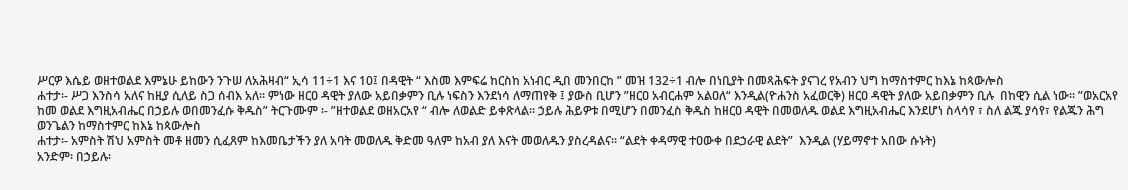ሥርዎ እሴይ ወዘተወልደ እምኔሁ ይከውን ንጉሠ ለአሕዛብ“ ኢሳ 11÷1 እና 10፤ በዳዊት “ እስመ እምፍሬ ከርስከ አነብር ዲበ መንበርከ ” መዝ 132÷1 ብሎ በነቢያት በመጻሕፍት ያናገረ የአብን ህግ ከማስተምር ከእኔ ከጳውሎስ
ሐተታ፡- ሥጋ እንስሳ አለና ከዚያ ሲለይ ስጋ ሰብእ አለ፡፡ ምነው ዘርዐ ዳዊት ያለው አይበቃምን ቢሉ ነፍስን እንደነሳ ለማጠየቅ ፤ ያውስ ቢሆን ”ዘርዐ አብርሐም አልዐለ“ እንዲል(ዮሐንስ አፈወርቅ) ዘርዐ ዳዊት ያለው አይበቃምን ቢሉ  በከዊን ሲል ነው፡፡ ”ወአርአየ ከመ ወልደ እግዚአብሔር በኃይሉ ወበመንፈሱ ቅዱስ” ትርጉሙም ፡- ”ዘተወልደ ወዘአርአየ “ ብሎ ለወልድ ይቀጽላል፡፡ ኃይሉ ሕይዎቱ በሚሆን በመንፈስ ቅዱስ ከዘርዐ ዳዊት በመወለዱ ወልደ እግዚአብሔር እንደሆነ ስላሳየ ፣ ስለ ልጁ ያሳየ፣ የልጁን ሕግ ወንጌልን ከማስተምር ከእኔ ከጳውሎስ
ሐተታ፡- አምስት ሽህ አምስት መቶ ዘመን ሲፈጸም ከእመቤታችን ያለ አባት መወለዱ ቅድመ ዓለም ከአብ ያለ እናት መወለዱን ያስረዳልና፡፡ “ልደት ቀዳማዊ ተዐውቀ በደኃራዊ ልደት”  እንዲል (ሃይማኖተ አበው ሱኑት)
አንድም፡ በኃይሉ፡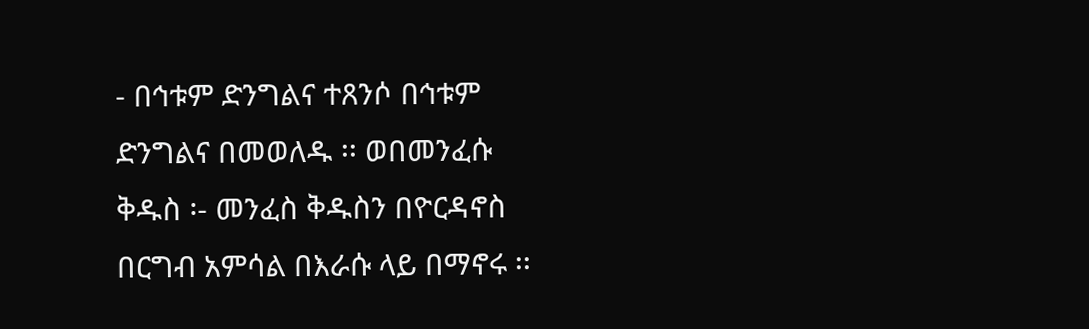- በኅቱም ድንግልና ተጸንሶ በኅቱም ድንግልና በመወለዱ ፡፡ ወበመንፈሱ ቅዱስ ፡- መንፈስ ቅዱስን በዮርዳኖስ በርግብ አምሳል በእራሱ ላይ በማኖሩ ፡፡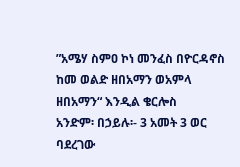”አሜሃ ስምዐ ኮነ መንፈስ በዮርዳኖስ ከመ ወልድ ዘበአማን ወአምላ ዘበአማን“ እንዲል ቄርሎስ
አንድም፡ በኃይሉ፡- 3 አመት 3 ወር ባደረገው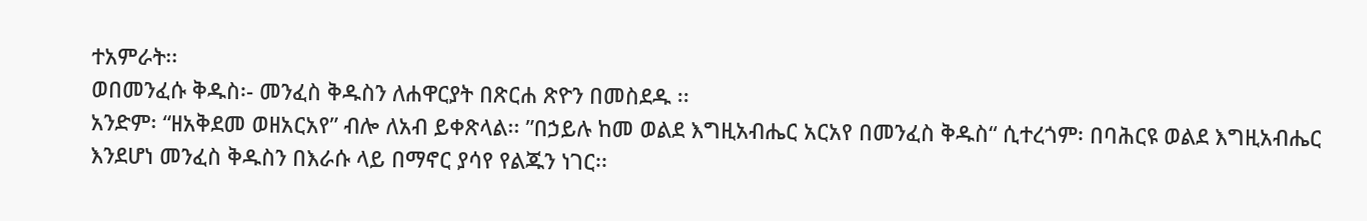ተአምራት፡፡
ወበመንፈሱ ቅዱስ፡- መንፈስ ቅዱስን ለሐዋርያት በጽርሐ ጽዮን በመስደዱ ፡፡
አንድም፡ “ዘአቅደመ ወዘአርአየ” ብሎ ለአብ ይቀጽላል፡፡ ”በኃይሉ ከመ ወልደ እግዚአብሔር አርአየ በመንፈስ ቅዱስ“ ሲተረጎም፡ በባሕርዩ ወልደ እግዚአብሔር እንደሆነ መንፈስ ቅዱስን በእራሱ ላይ በማኖር ያሳየ የልጁን ነገር፡፡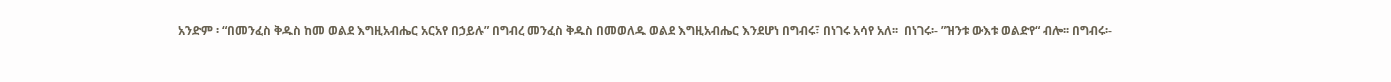አንድም ፡ “በመንፈስ ቅዱስ ከመ ወልደ እግዚአብሔር አርአየ በኃይሉ” በግብረ መንፈስ ቅዱስ በመወለዱ ወልደ እግዚአብሔር እንደሆነ በግብሩ፣ በነገሩ አሳየ አለ፡፡  በነገሩ፡- ”ዝንቱ ውእቱ ወልድየ“ ብሎ፡፡ በግብሩ፡-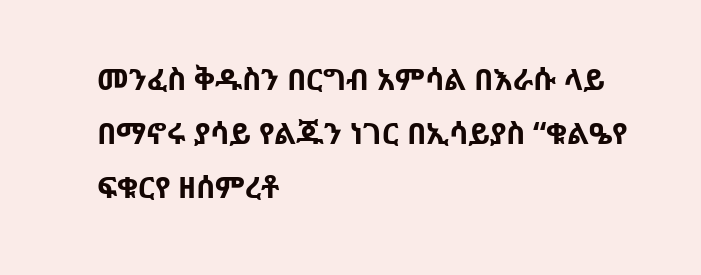መንፈስ ቅዱስን በርግብ አምሳል በእራሱ ላይ በማኖሩ ያሳይ የልጁን ነገር በኢሳይያስ “ቁልዔየ ፍቁርየ ዘሰምረቶ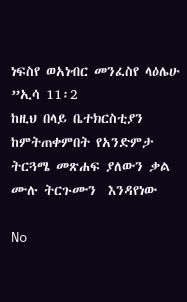ነፍስየ ወአነብር መንፈስየ ላዕሌሁ ”ኢሳ 11፡2
ከዚህ በላይ ቤተክርስቲያን ከምትጠቀምበት የአንድምታ ትርጓሜ መጽሐፍ ያለውን ቃል ሙሉ ትርጉሙን  እንዳየነው

No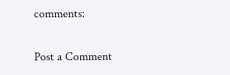comments:

Post a Comment